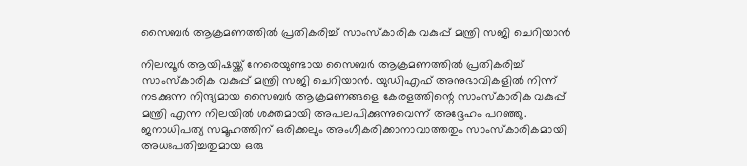സൈബര്‍ ആക്രമണത്തില്‍ പ്രതികരിച്ച് സാംസ്‌കാരിക വകുപ്പ് മന്ത്രി സജി ചെറിയാന്‍

നിലമ്പൂര്‍ ആയിഷയ്ക്ക് നേരെയുണ്ടായ സൈബര്‍ ആക്രമണത്തില്‍ പ്രതികരിച്ച് സാംസ്‌കാരിക വകുപ്പ് മന്ത്രി സജി ചെറിയാന്‍. യുഡിഎഫ് അനുഭാവികളില്‍ നിന്ന് നടക്കുന്ന നിന്ദ്യമായ സൈബര്‍ ആക്രമണങ്ങളെ കേരളത്തിന്റെ സാംസ്‌കാരിക വകുപ്പ് മന്ത്രി എന്ന നിലയില്‍ ശക്തമായി അപലപിക്കുന്നുവെന്ന് അദ്ദേഹം പറഞ്ഞു. ജനാധിപത്യ സമൂഹത്തിന് ഒരിക്കലും അംഗീകരിക്കാനാവാത്തതും സാംസ്‌കാരികമായി അധഃപതിച്ചതുമായ ഒരു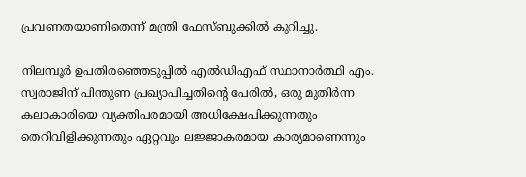പ്രവണതയാണിതെന്ന് മന്ത്രി ഫേസ്ബുക്കില്‍ കുറിച്ചു.

നിലമ്പൂര്‍ ഉപതിരഞ്ഞെടുപ്പില്‍ എല്‍ഡിഎഫ് സ്ഥാനാര്‍ത്ഥി എം. സ്വരാജിന് പിന്തുണ പ്രഖ്യാപിച്ചതിന്റെ പേരില്‍, ഒരു മുതിര്‍ന്ന കലാകാരിയെ വ്യക്തിപരമായി അധിക്ഷേപിക്കുന്നതും തെറിവിളിക്കുന്നതും ഏറ്റവും ലജ്ജാകരമായ കാര്യമാണെന്നും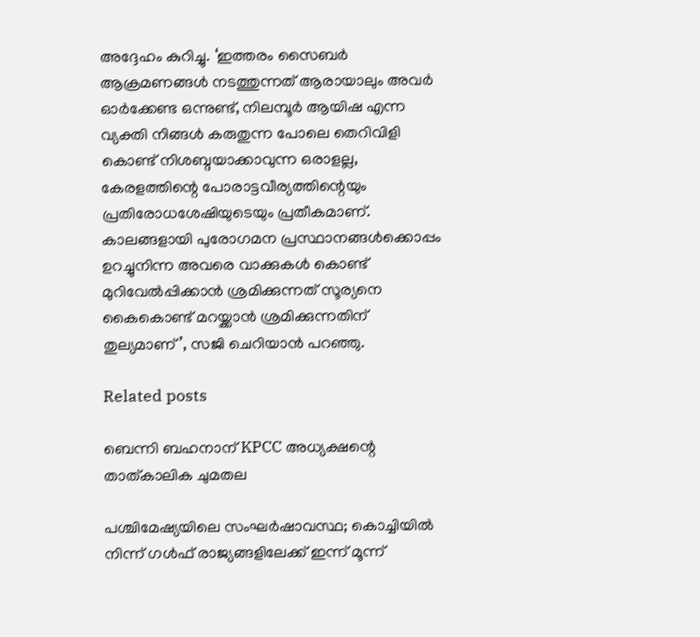അദ്ദേഹം കുറിച്ചു. ‘ഇത്തരം സൈബര്‍ ആക്രമണങ്ങള്‍ നടത്തുന്നത് ആരായാലും അവര്‍ ഓര്‍ക്കേണ്ട ഒന്നുണ്ട്, നിലമ്പൂര്‍ ആയിഷ എന്ന വ്യക്തി നിങ്ങള്‍ കരുതുന്ന പോലെ തെറിവിളി കൊണ്ട് നിശബ്ദയാക്കാവുന്ന ഒരാളല്ല, കേരളത്തിന്റെ പോരാട്ടവീര്യത്തിന്റെയും പ്രതിരോധശേഷിയുടെയും പ്രതീകമാണ്. കാലങ്ങളായി പുരോഗമന പ്രസ്ഥാനങ്ങള്‍ക്കൊപ്പം ഉറച്ചുനിന്ന അവരെ വാക്കുകള്‍ കൊണ്ട് മുറിവേല്‍പ്പിക്കാന്‍ ശ്രമിക്കുന്നത് സൂര്യനെ കൈകൊണ്ട് മറയ്ക്കാന്‍ ശ്രമിക്കുന്നതിന് തുല്യമാണ്’, സജി ചെറിയാന്‍ പറഞ്ഞു.

Related posts

ബെന്നി ബഹനാന് KPCC അധ്യക്ഷന്റെ താത്കാലിക ചുമതല

പശ്ചിമേഷ്യയിലെ സംഘർഷാവസ്ഥ; കൊച്ചിയിൽ നിന്ന് ഗൾഫ് രാജ്യങ്ങളിലേക്ക് ഇന്ന് മൂന്ന്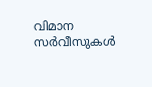വിമാന സർവീസുകൾ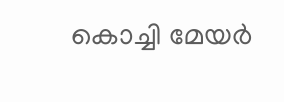കൊച്ചി മേയര്‍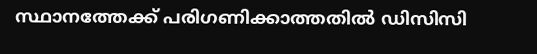സ്ഥാനത്തേക്ക് പരിഗണിക്കാത്തതിൽ ഡിസിസി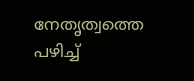നേതൃത്വത്തെ പഴിച്ച്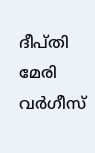ദീപ്തി മേരി വർഗീസ്